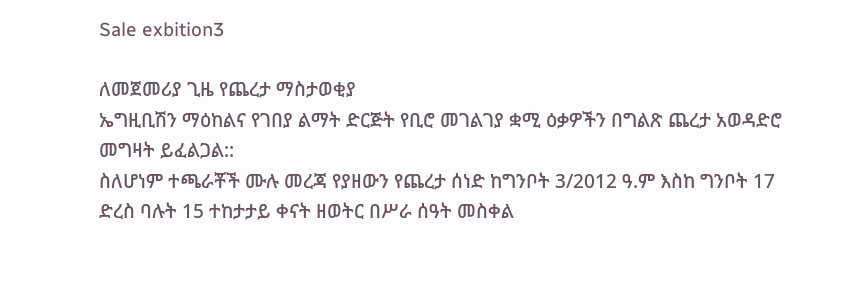Sale exbition3

ለመጀመሪያ ጊዜ የጨረታ ማስታወቂያ
ኤግዚቢሽን ማዕከልና የገበያ ልማት ድርጅት የቢሮ መገልገያ ቋሚ ዕቃዎችን በግልጽ ጨረታ አወዳድሮ መግዛት ይፈልጋል::
ስለሆነም ተጫራቾች ሙሉ መረጃ የያዘውን የጨረታ ሰነድ ከግንቦት 3/2012 ዓ.ም እስከ ግንቦት 17 ድረስ ባሉት 15 ተከታታይ ቀናት ዘወትር በሥራ ሰዓት መስቀል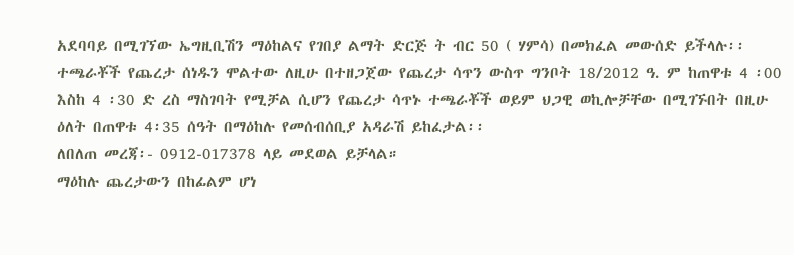አደባባይ በሚገኘው ኤግዚቢሽን ማዕከልና የገበያ ልማት ድርጅ ት ብር 50 ( ሃምሳ) በመክፈል መውሰድ ይችላሉ፡፡
ተጫራቾች የጨረታ ሰነዱን ሞልተው ለዚሁ በተዘጋጀው የጨረታ ሳጥን ውስጥ ግንቦት 18/2012 ዓ. ም ከጠዋቱ 4 ፡00 እስከ 4 ፡30 ድ ረስ ማስገባት የሚቻል ሲሆን የጨረታ ሳጥኑ ተጫራቾች ወይም ህጋዊ ወኪሎቻቸው በሚገኙበት በዚሁ ዕለት በጠዋቱ 4፡35 ሰዓት በማዕከሉ የመሰብሰቢያ አዳራሽ ይከፈታል፡፡
ለበለጠ መረጃ፡- 0912-017378 ላይ መደወል ይቻላል።
ማዕከሉ ጨረታውን በከፊልም ሆነ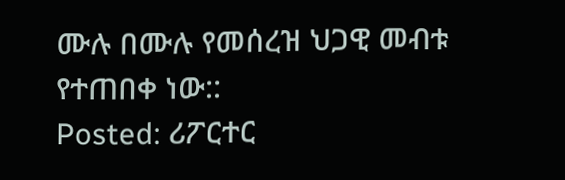ሙሉ በሙሉ የመሰረዝ ህጋዊ መብቱ የተጠበቀ ነው::
Posted: ሪፖርተር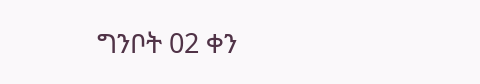ግንቦት 02 ቀን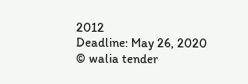2012
Deadline: May 26, 2020
© walia tender